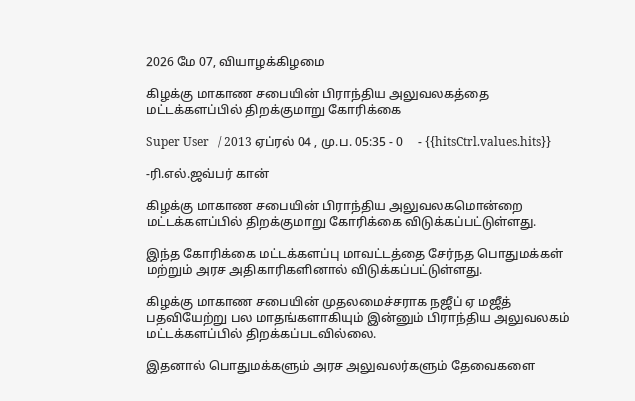2026 மே 07, வியாழக்கிழமை

கிழக்கு மாகாண சபையின் பிராந்திய அலுவலகத்தை மட்டக்களப்பில் திறக்குமாறு கோரிக்கை

Super User   / 2013 ஏப்ரல் 04 , மு.ப. 05:35 - 0     - {{hitsCtrl.values.hits}}

-ரி.எல்.ஜவ்பர் கான்

கிழக்கு மாகாண சபையின் பிராந்திய அலுவலகமொன்றை மட்டக்களப்பில் திறக்குமாறு கோரிக்கை விடுக்கப்பட்டுள்ளது.

இந்த கோரிக்கை மட்டக்களப்பு மாவட்டத்தை சேர்நத பொதுமக்கள் மற்றும் அரச அதிகாரிகளினால் விடுக்கப்பட்டுள்ளது.

கிழக்கு மாகாண சபையின் முதலமைச்சராக நஜீப் ஏ மஜீத் பதவியேற்று பல மாதங்களாகியும் இன்னும் பிராந்திய அலுவலகம் மட்டக்களப்பில் திறக்கப்படவில்லை.

இதனால் பொதுமக்களும் அரச அலுவலர்களும் தேவைகளை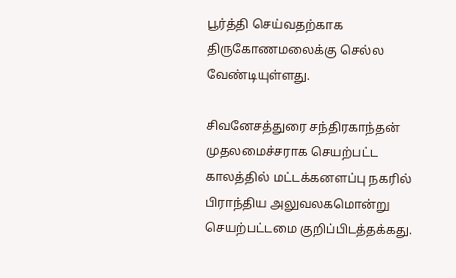பூர்த்தி செய்வதற்காக திருகோணமலைக்கு செல்ல வேண்டியுள்ளது.

சிவனேசத்துரை சந்திரகாந்தன் முதலமைச்சராக செயற்பட்ட காலத்தில் மட்டக்கனளப்பு நகரில் பிராந்திய அலுவலகமொன்று செயற்பட்டமை குறிப்பிடத்தக்கது.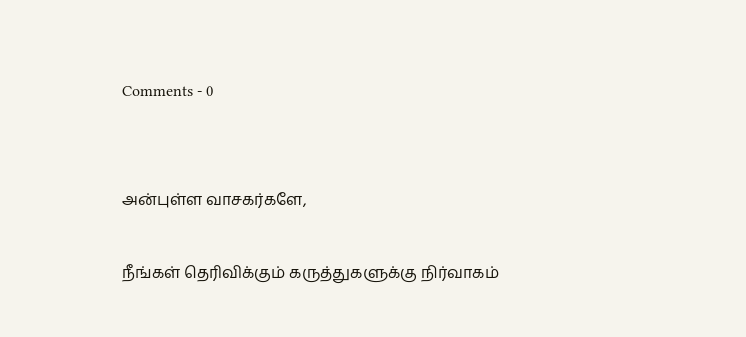Comments - 0


அன்புள்ள வாசகர்களே,

நீங்கள் தெரிவிக்கும் கருத்துகளுக்கு நிர்வாகம்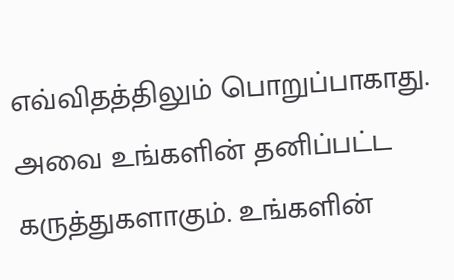எவ்விதத்திலும் பொறுப்பாகாது. அவை உங்களின் தனிப்பட்ட கருத்துகளாகும். உங்களின்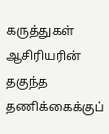கருத்துகள் ஆசிரியரின் தகுந்த தணிக்கைக்குப்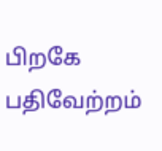பிறகே பதிவேற்றம்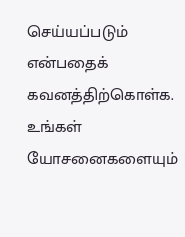செய்யப்படும் என்பதைக் கவனத்திற்கொள்க. உங்கள் யோசனைகளையும்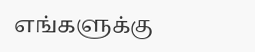எங்களுக்கு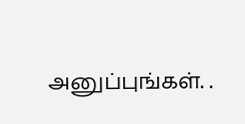அனுப்புங்கள். .